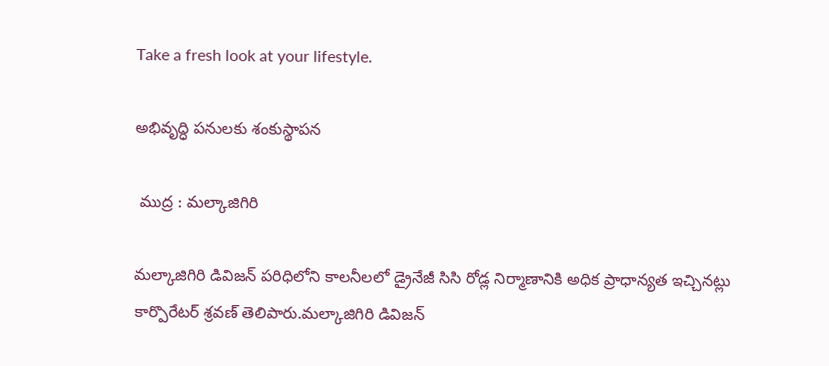Take a fresh look at your lifestyle.

అభివృద్ధి పనులకు శంకుస్థాపన

 ముద్ర : మల్కాజిగిరి

మల్కాజిగిరి డివిజన్ పరిధిలోని కాలనీలలో డ్రైనేజీ సిసి రోడ్ల నిర్మాణానికి అధిక ప్రాధాన్యత ఇచ్చినట్లు కార్పొరేటర్ శ్రవణ్ తెలిపారు.మల్కాజిగిరి డివిజన్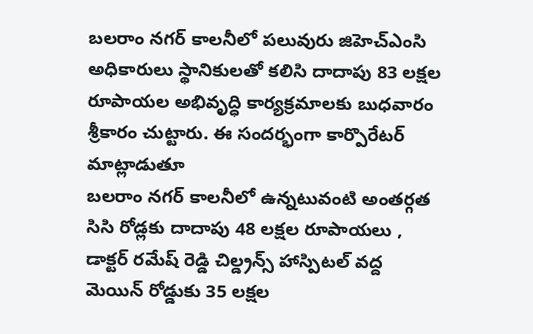బలరాం నగర్ కాలనీలో పలువురు జిహెచ్ఎంసి అధికారులు స్థానికులతో కలిసి దాదాపు 83 లక్షల రూపాయల అభివృద్ధి కార్యక్రమాలకు బుధవారం శ్రీకారం చుట్టారు. ఈ సందర్భంగా కార్పొరేటర్ మాట్లాడుతూ
బలరాం నగర్ కాలనీలో ఉన్నటువంటి అంతర్గత సిసి రోడ్లకు దాదాపు 48 లక్షల రూపాయలు , డాక్టర్ రమేష్ రెడ్డి చిల్డ్రన్స్ హాస్పిటల్ వద్ద మెయిన్ రోడ్డుకు 35 లక్షల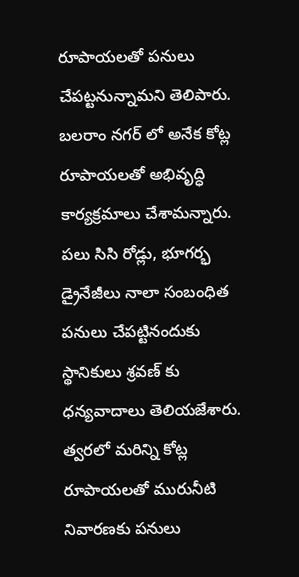రూపాయలతో పనులు చేపట్టనున్నామని తెలిపారు.
బలరాం నగర్ లో అనేక కోట్ల రూపాయలతో అభివృద్ధి కార్యక్రమాలు చేశామన్నారు. పలు సిసి రోడ్లు, భూగర్భ డ్రైనేజీలు నాలా సంబంధిత పనులు చేపట్టినందుకు స్థానికులు శ్రవణ్ కు ధన్యవాదాలు తెలియజేశారు.
త్వరలో మరిన్ని కోట్ల రూపాయలతో మురునీటి నివారణకు పనులు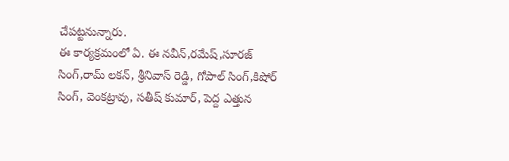చేపట్టనున్నారు.
ఈ కార్యక్రమంలో ఏ. ఈ నవీన్,రమేష్,సూరజ్ సింగ్,రామ్ లకన్, శ్రీనివాస్ రెడ్డి, గోపాల్ సింగ్,కిషోర్ సింగ్, వెంకట్రావు, సతీష్ కుమార్, పెద్ద ఎత్తున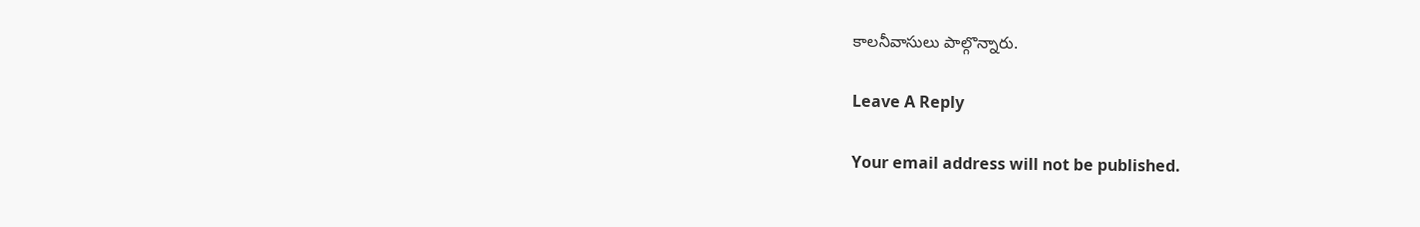కాలనీవాసులు పాల్గొన్నారు.

Leave A Reply

Your email address will not be published.